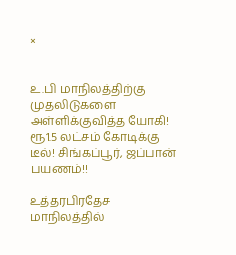×


உ.பி மாநிலத்திற்கு முதலிடுகளை அள்ளிக்குவித்த யோகி! ரூ1.5 லட்சம் கோடிக்கு டீல்! சிங்கப்பூர், ஜப்பான் பயணம்!!

உத்தரபிரதேச மாநிலத்தில்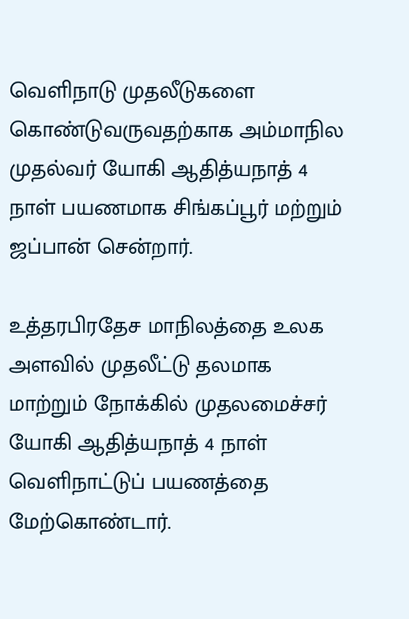வெளிநாடு முதலீடுகளை கொண்டுவருவதற்காக அம்மாநில முதல்வர் யோகி ஆதித்யநாத் 4 நாள் பயணமாக சிங்கப்பூர் மற்றும் ஜப்பான் சென்றார்.

உத்தரபிரதேச மாநிலத்தை உலக அளவில் முதலீட்டு தலமாக மாற்றும் நோக்கில் முதலமைச்சர் யோகி ஆதித்யநாத் 4 நாள் வெளிநாட்டுப் பயணத்தை மேற்கொண்டார்.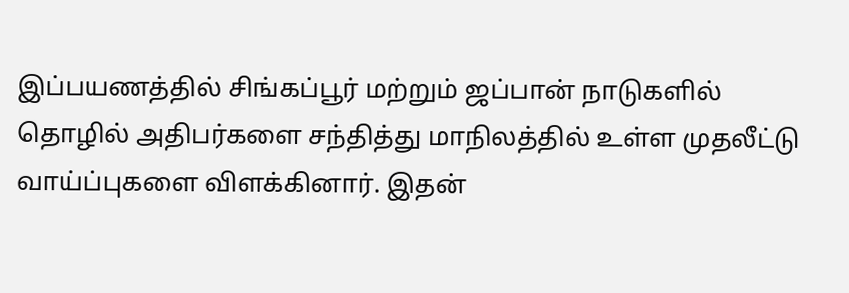இப்பயணத்தில் சிங்கப்பூர் மற்றும் ஜப்பான் நாடுகளில் தொழில் அதிபர்களை சந்தித்து மாநிலத்தில் உள்ள முதலீட்டு வாய்ப்புகளை விளக்கினார். இதன்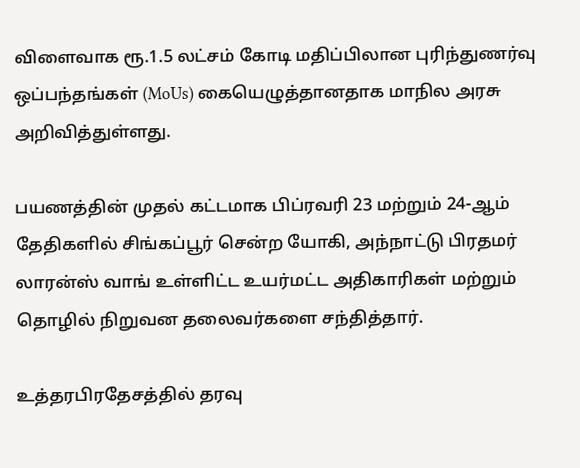விளைவாக ரூ.1.5 லட்சம் கோடி மதிப்பிலான புரிந்துணர்வு ஒப்பந்தங்கள் (MoUs) கையெழுத்தானதாக மாநில அரசு அறிவித்துள்ளது.

பயணத்தின் முதல் கட்டமாக பிப்ரவரி 23 மற்றும் 24-ஆம் தேதிகளில் சிங்கப்பூர் சென்ற யோகி, அந்நாட்டு பிரதமர் லாரன்ஸ் வாங் உள்ளிட்ட உயர்மட்ட அதிகாரிகள் மற்றும் தொழில் நிறுவன தலைவர்களை சந்தித்தார்.

உத்தரபிரதேசத்தில் தரவு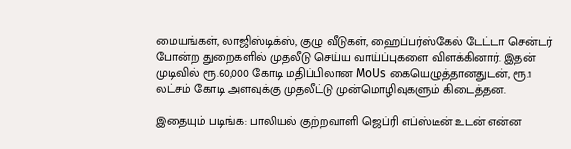மையங்கள், லாஜிஸ்டிக்ஸ், குழு வீடுகள், ஹைப்பர்ஸ்கேல் டேட்டா சென்டர் போன்ற துறைகளில் முதலீடு செய்ய வாய்ப்புகளை விளக்கினார். இதன் முடிவில் ரூ.60,000 கோடி மதிப்பிலான MoUs கையெழுத்தானதுடன், ரூ.1 லட்சம் கோடி அளவுக்கு முதலீட்டு முன்மொழிவுகளும் கிடைத்தன.

இதையும் படிங்க: பாலியல் குற்றவாளி ஜெப்ரி எப்ஸ்டீன் உடன் என்ன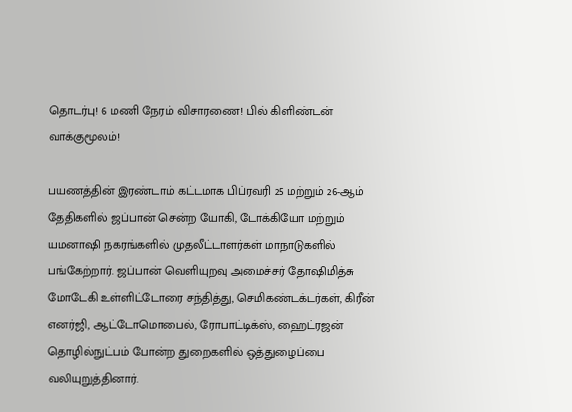தொடர்பு! 6 மணி நேரம் விசாரணை! பில் கிளிண்டன் வாக்குமூலம்!

பயணத்தின் இரண்டாம் கட்டமாக பிப்ரவரி 25 மற்றும் 26-ஆம் தேதிகளில் ஜப்பான் சென்ற யோகி, டோக்கியோ மற்றும் யமனாஷி நகரங்களில் முதலீட்டாளர்கள் மாநாடுகளில் பங்கேற்றார். ஜப்பான் வெளியுறவு அமைச்சர் தோஷிமித்சு மோடேகி உள்ளிட்டோரை சந்தித்து, செமிகண்டக்டர்கள், கிரீன் எனர்ஜி, ஆட்டோமொபைல், ரோபாட்டிக்ஸ், ஹைட்ரஜன் தொழில்நுட்பம் போன்ற துறைகளில் ஒத்துழைப்பை வலியுறுத்தினார்.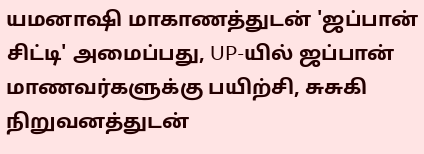யமனாஷி மாகாணத்துடன் 'ஜப்பான் சிட்டி' அமைப்பது, UP-யில் ஜப்பான் மாணவர்களுக்கு பயிற்சி, சுசுகி நிறுவனத்துடன்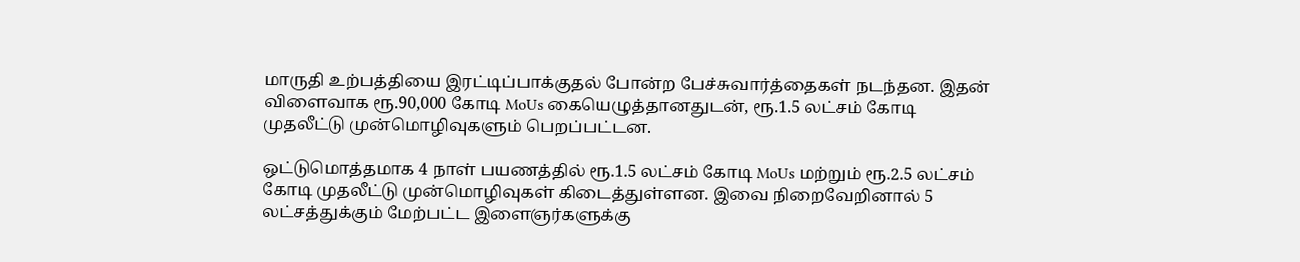மாருதி உற்பத்தியை இரட்டிப்பாக்குதல் போன்ற பேச்சுவார்த்தைகள் நடந்தன. இதன் விளைவாக ரூ.90,000 கோடி MoUs கையெழுத்தானதுடன், ரூ.1.5 லட்சம் கோடி முதலீட்டு முன்மொழிவுகளும் பெறப்பட்டன.

ஒட்டுமொத்தமாக 4 நாள் பயணத்தில் ரூ.1.5 லட்சம் கோடி MoUs மற்றும் ரூ.2.5 லட்சம் கோடி முதலீட்டு முன்மொழிவுகள் கிடைத்துள்ளன. இவை நிறைவேறினால் 5 லட்சத்துக்கும் மேற்பட்ட இளைஞர்களுக்கு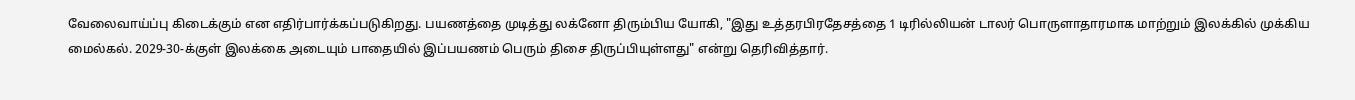வேலைவாய்ப்பு கிடைக்கும் என எதிர்பார்க்கப்படுகிறது. பயணத்தை முடித்து லக்னோ திரும்பிய யோகி, "இது உத்தரபிரதேசத்தை 1 டிரில்லியன் டாலர் பொருளாதாரமாக மாற்றும் இலக்கில் முக்கிய மைல்கல். 2029-30-க்குள் இலக்கை அடையும் பாதையில் இப்பயணம் பெரும் திசை திருப்பியுள்ளது" என்று தெரிவித்தார்.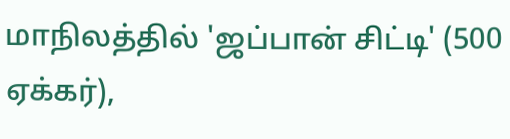மாநிலத்தில் 'ஜப்பான் சிட்டி' (500 ஏக்கர்),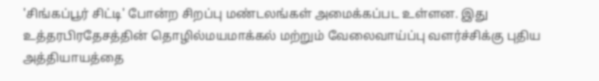'சிங்கப்பூர் சிட்டி' போன்ற சிறப்பு மண்டலங்கள் அமைக்கப்பட உள்ளன. இது உத்தரபிரதேசத்தின் தொழில்மயமாக்கல் மற்றும் வேலைவாய்ப்பு வளர்ச்சிக்கு புதிய அத்தியாயத்தை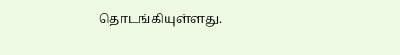தொடங்கியுள்ளது.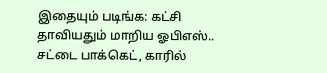இதையும் படிங்க: கட்சி தாவியதும் மாறிய ஓபிஎஸ்.. சட்டை பாக்கெட், காரில்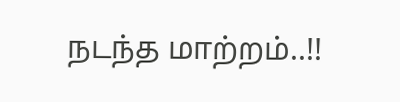நடந்த மாற்றம்..!!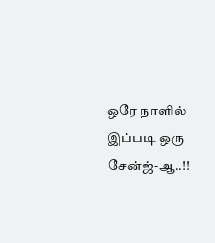ஒரே நாளில் இப்படி ஒரு சேன்ஜ்-ஆ..!!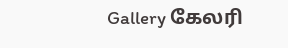Gallery கேலரி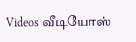Videos வீடியோஸ்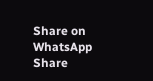Share on WhatsApp Share